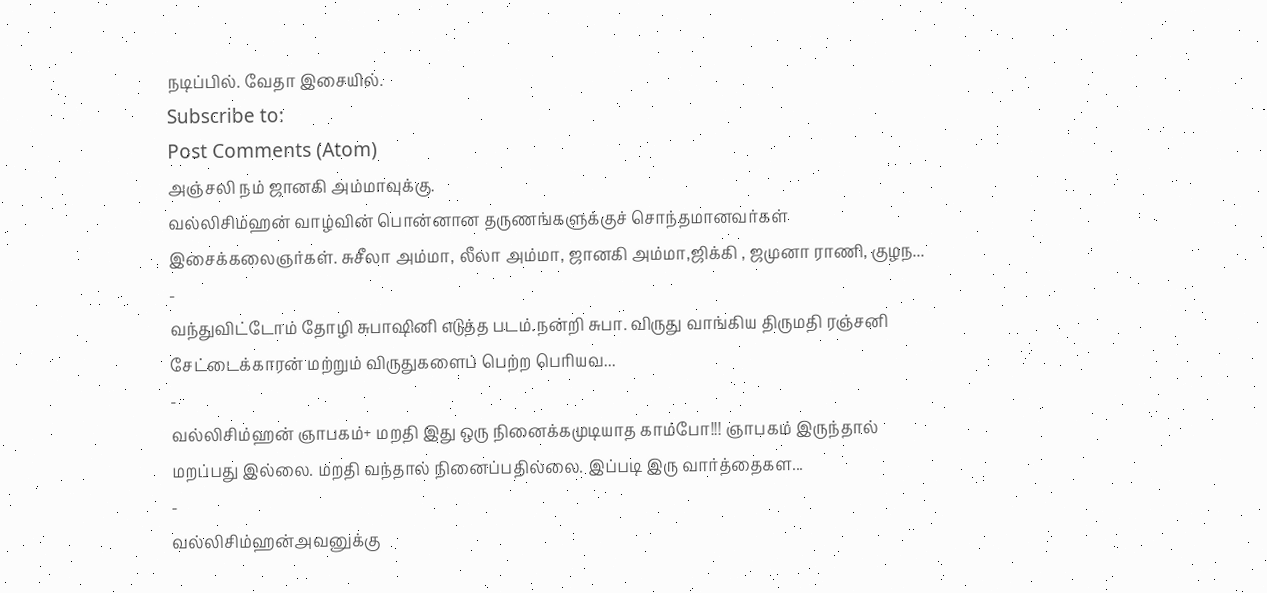நடிப்பில். வேதா இசையில்.
Subscribe to:
Post Comments (Atom)
அஞ்சலி நம் ஜானகி அம்மாவுக்கு.
வல்லிசிம்ஹன் வாழ்வின் பொன்னான தருணங்களுக்குச் சொந்தமானவர்கள் இசைக்கலைஞர்கள். சுசீலா அம்மா, லீலா அம்மா, ஜானகி அம்மா,ஜிக்கி , ஜமுனா ராணி, குழந...
-
வந்துவிட்டோம் தோழி சுபாஷினி எடுத்த படம்.நன்றி சுபா. விருது வாங்கிய திருமதி ரஞ்சனி சேட்டைக்காரன் மற்றும் விருதுகளைப் பெற்ற பெரியவ...
-
வல்லிசிம்ஹன் ஞாபகம்+ மறதி இது ஒரு நினைக்கமுடியாத காம்போ!!! ஞாபகம் இருந்தால் மறப்பது இல்லை. மறதி வந்தால் நினைப்பதில்லை. இப்படி இரு வார்த்தைகள...
-
வல்லிசிம்ஹன்அவனுக்கு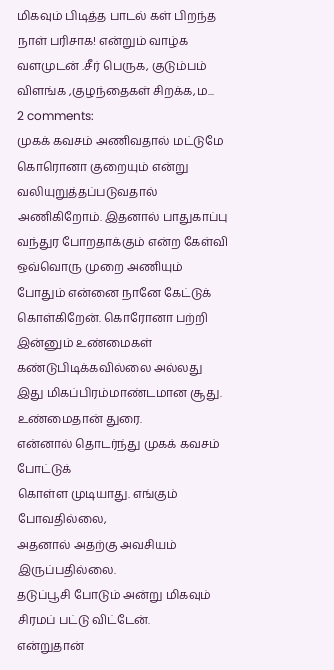மிகவும் பிடித்த பாடல் கள் பிறந்த நாள் பரிசாக! என்றும் வாழ்க வளமுடன் .சீர் பெருக, குடும்பம் விளங்க ,குழந்தைகள் சிறக்க,ம...
2 comments:
முகக் கவசம் அணிவதால் மட்டுமே கொரொனா குறையும் என்று வலியுறுத்தப்படுவதால் அணிகிறோம். இதனால் பாதுகாப்பு வந்துர போறதாக்கும் என்ற கேள்வி ஒவ்வொரு முறை அணியும் போதும் என்னை நானே கேட்டுக் கொள்கிறேன். கொரோனா பற்றி இன்னும் உண்மைகள் கண்டுபிடிக்கவில்லை அல்லது இது மிகப்பிரம்மாண்டமான சூது.
உண்மைதான் துரை.
என்னால் தொடர்ந்து முகக் கவசம் போட்டுக்
கொள்ள முடியாது. எங்கும் போவதில்லை,
அதனால் அதற்கு அவசியம் இருப்பதில்லை.
தடுப்பூசி போடும் அன்று மிகவும் சிரமப் பட்டு விட்டேன்.
என்றுதான்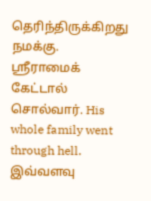தெரிந்திருக்கிறது நமக்கு.
ஸ்ரீராமைக் கேட்டால் சொல்வார். His whole family went through hell.
இவ்வளவு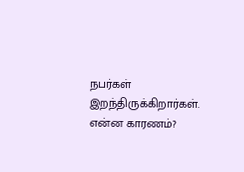நபர்கள் இறந்திருக்கிறார்கள். என்ன காரணம்?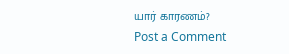யார் காரணம்?
Post a Comment